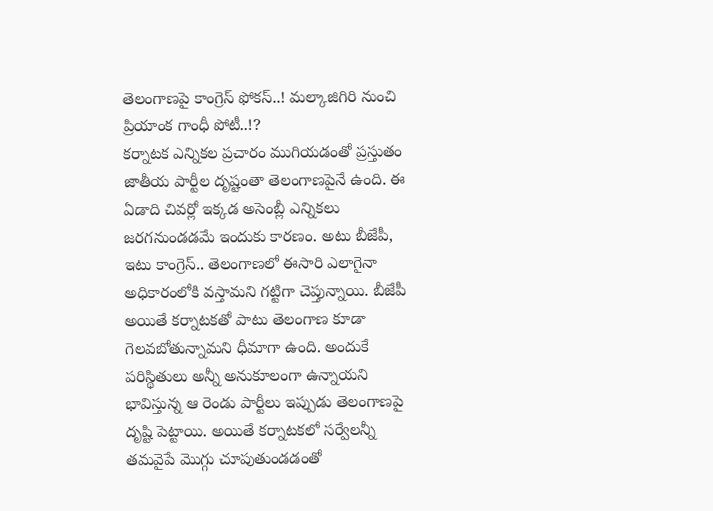తెలంగాణపై కాంగ్రెస్ ఫోకస్..! మల్కాజిగిరి నుంచి ప్రియాంక గాంధీ పోటీ..!?
కర్నాటక ఎన్నికల ప్రచారం ముగియడంతో ప్రస్తుతం జాతీయ పార్టీల దృష్టంతా తెలంగాణపైనే ఉంది. ఈ ఏడాది చివర్లో ఇక్కడ అసెంబ్లీ ఎన్నికలు జరగనుండడమే ఇందుకు కారణం. అటు బీజేపీ, ఇటు కాంగ్రెస్.. తెలంగాణలో ఈసారి ఎలాగైనా అధికారంలోకి వస్తామని గట్టిగా చెప్తున్నాయి. బీజేపీ అయితే కర్నాటకతో పాటు తెలంగాణ కూడా గెలవబోతున్నామని ధీమాగా ఉంది. అందుకే పరిస్థితులు అన్నీ అనుకూలంగా ఉన్నాయని భావిస్తున్న ఆ రెండు పార్టీలు ఇప్పుడు తెలంగాణపై దృష్టి పెట్టాయి. అయితే కర్నాటకలో సర్వేలన్నీ తమవైపే మొగ్గు చూపుతుండడంతో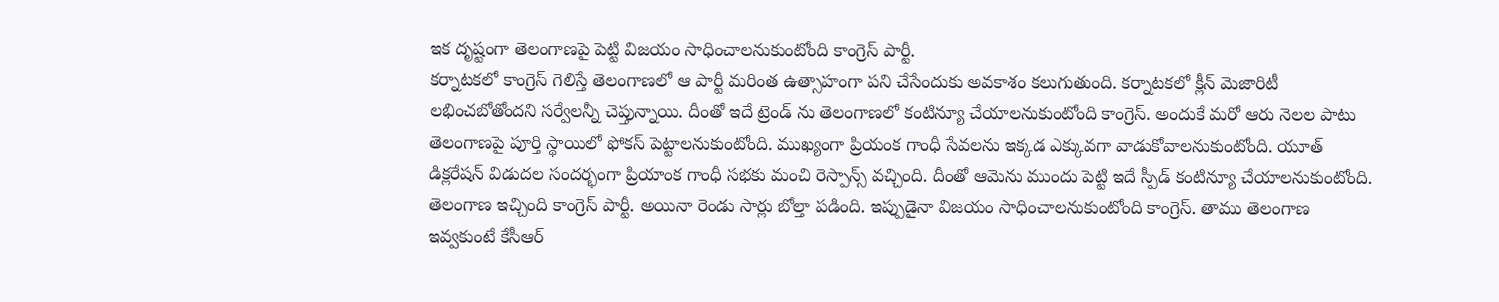ఇక దృష్టంగా తెలంగాణపై పెట్టి విజయం సాధించాలనుకుంటోంది కాంగ్రెస్ పార్టీ.
కర్నాటకలో కాంగ్రెస్ గెలిస్తే తెలంగాణలో ఆ పార్టీ మరింత ఉత్సాహంగా పని చేసేందుకు అవకాశం కలుగుతుంది. కర్నాటకలో క్లీన్ మెజారిటీ లభించబోతోందని సర్వేలన్నీ చెప్తున్నాయి. దీంతో ఇదే ట్రెండ్ ను తెలంగాణలో కంటిన్యూ చేయాలనుకుంటోంది కాంగ్రెస్. అందుకే మరో ఆరు నెలల పాటు తెలంగాణపై పూర్తి స్థాయిలో ఫోకస్ పెట్టాలనుకుంటోంది. ముఖ్యంగా ప్రియంక గాంధీ సేవలను ఇక్కడ ఎక్కువగా వాడుకోవాలనుకుంటోంది. యూత్ డిక్లరేషన్ విడుదల సందర్భంగా ప్రియాంక గాంధీ సభకు మంచి రెస్పాన్స్ వచ్చింది. దీంతో ఆమెను ముందు పెట్టి ఇదే స్పీడ్ కంటిన్యూ చేయాలనుకుంటోంది.
తెలంగాణ ఇచ్చింది కాంగ్రెస్ పార్టీ. అయినా రెండు సార్లు బోల్తా పడింది. ఇప్పుడైనా విజయం సాధించాలనుకుంటోంది కాంగ్రెస్. తాము తెలంగాణ ఇవ్వకుంటే కేసీఆర్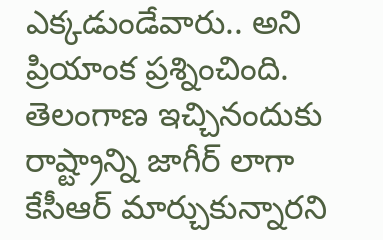ఎక్కడుండేవారు.. అని ప్రియాంక ప్రశ్నించింది. తెలంగాణ ఇచ్చినందుకు రాష్ట్రాన్ని జాగీర్ లాగా కేసీఆర్ మార్చుకున్నారని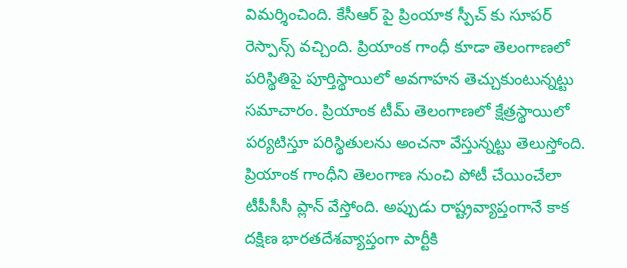విమర్శించింది. కేసీఆర్ పై ప్రింయాక స్పీచ్ కు సూపర్ రెస్పాన్స్ వచ్చింది. ప్రియాంక గాంధీ కూడా తెలంగాణలో పరిస్థితిపై పూర్తిస్థాయిలో అవగాహన తెచ్చుకుంటున్నట్టు సమాచారం. ప్రియాంక టీమ్ తెలంగాణలో క్షేత్రస్థాయిలో పర్యటిస్తూ పరిస్థితులను అంచనా వేస్తున్నట్టు తెలుస్తోంది.
ప్రియాంక గాంధీని తెలంగాణ నుంచి పోటీ చేయించేలా టీపీసీసీ ప్లాన్ వేస్తోంది. అప్పుడు రాష్ట్రవ్యాప్తంగానే కాక దక్షిణ భారతదేశవ్యాప్తంగా పార్టీకి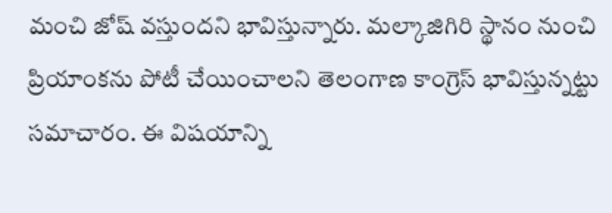మంచి జోష్ వస్తుందని భావిస్తున్నారు. మల్కాజిగిరి స్థానం నుంచి ప్రియాంకను పోటీ చేయించాలని తెలంగాణ కాంగ్రెస్ భావిస్తున్నట్టు సమాచారం. ఈ విషయాన్ని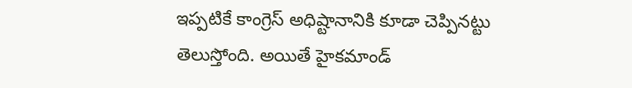ఇప్పటికే కాంగ్రెస్ అధిష్టానానికి కూడా చెప్పినట్టు తెలుస్తోంది. అయితే హైకమాండ్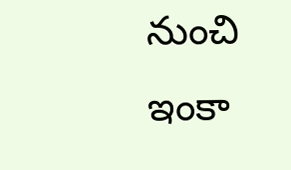నుంచి ఇంకా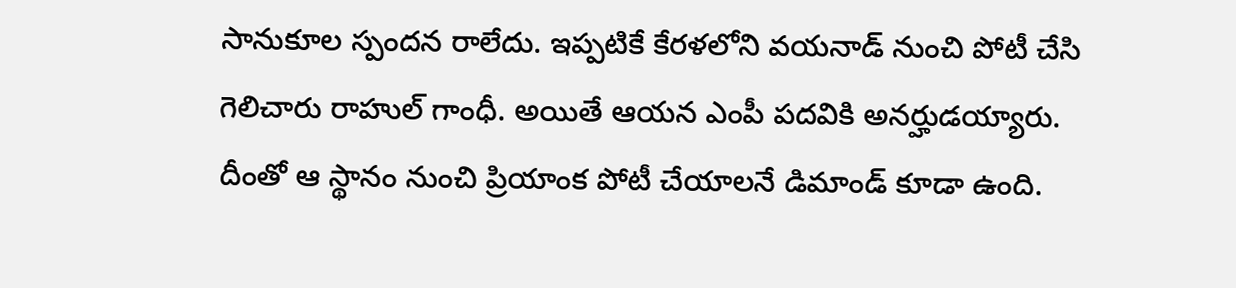సానుకూల స్పందన రాలేదు. ఇప్పటికే కేరళలోని వయనాడ్ నుంచి పోటీ చేసి గెలిచారు రాహుల్ గాంధీ. అయితే ఆయన ఎంపీ పదవికి అనర్హుడయ్యారు. దీంతో ఆ స్థానం నుంచి ప్రియాంక పోటీ చేయాలనే డిమాండ్ కూడా ఉంది.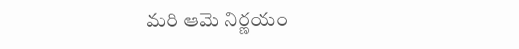మరి ఆమె నిర్ణయం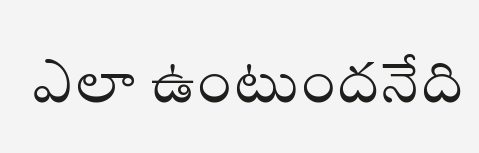ఎలా ఉంటుందనేది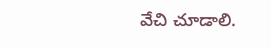వేచి చూడాలి.